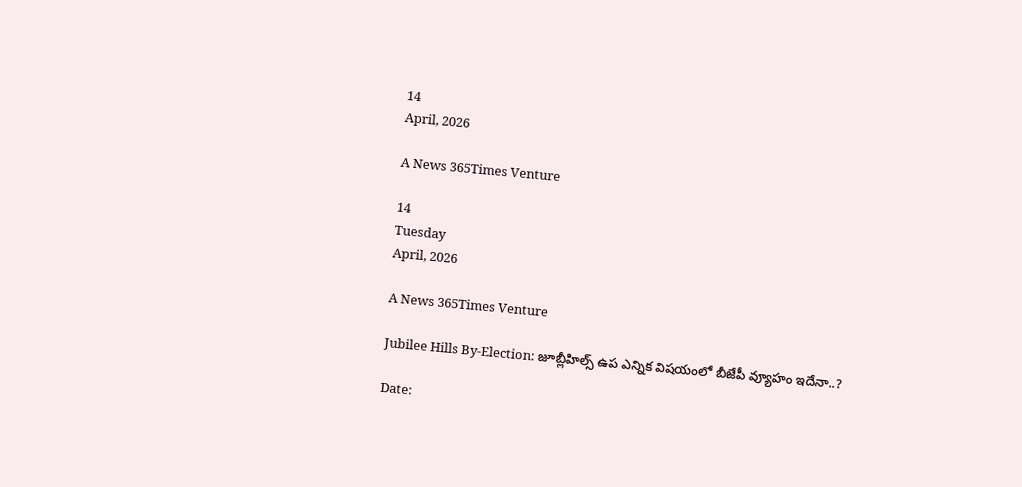14
April, 2026

A News 365Times Venture

14
Tuesday
April, 2026

A News 365Times Venture

Jubilee Hills By-Election: జూబ్లీహిల్స్‌ ఉప ఎన్నిక విషయంలో బీజేపీ వ్యూహం ఇదేనా..?

Date: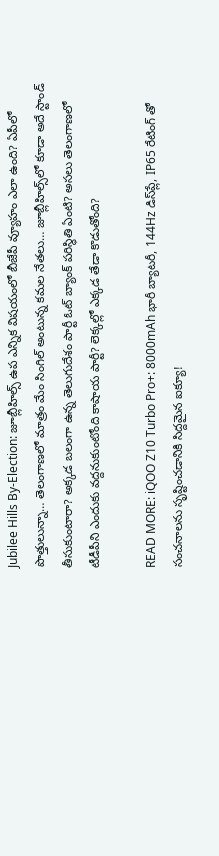Jubilee Hills By-Election: జూబ్లీహిల్స్‌ ఉప ఎన్నిక విషయంలో బీజేపీ వ్యూహం ఎలా ఉంది? ఏపీలో పొత్తులున్నా… తెలంగాణలో మాత్రం మేం సింగిల్‌ అంటున్న కమల నేతలు… జూబ్లీహిల్స్‌లో కూడా అదే స్టాండ్‌ తీసుకుంటారా? అక్కడ బలంగా ఉన్న తెలుగుదేశం పార్టీ ఓట్‌ బ్యాంక్‌ పరిస్థితి ఏంటి? అసలు తెలంగాణలో టీడీపీని ఎందుకు వద్దనుకుంటోంది కాషాయ పార్టీ? లెక్కల్లో ఎక్కడ తేడా కొడుతోంది?

READ MORE: iQOO Z10 Turbo Pro+: 8000mAh భారీ బ్యాటరీ, 144Hz డిస్‌ప్లే, IP65 రేటింగ్ తో సంచనాలను సృష్టించడానికి సిద్దమైన ఐక్యూ!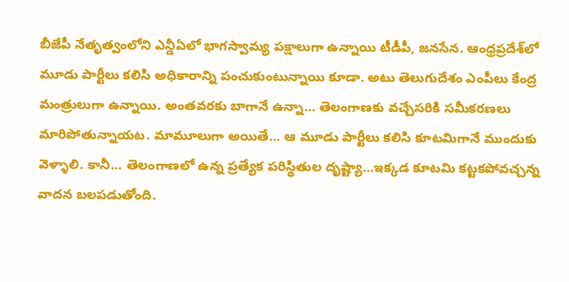బీజేపీ నేతృత్వంలోని ఎన్డీఏలో భాగస్వామ్య పక్షాలుగా ఉన్నాయి టీడీపీ, జనసేన. ఆంధ్రప్రదేశ్‌లో మూడు పార్టీలు కలిసి అధికారాన్ని పంచుకుంటున్నాయి కూడా. అటు తెలుగుదేశం ఎంపీలు కేంద్ర మంత్రులుగా ఉన్నాయి. అంతవరకు బాగానే ఉన్నా… తెలంగాణకు వచ్చేసరికి సమీకరణలు మారిపోతున్నాయట. మామూలుగా అయితే… ఆ మూడు పార్టీలు కలిసి కూటమిగానే ముందుకు వెళ్ళాలి. కానీ… తెలంగాణలో ఉన్న ప్రత్యేక పరిస్థితుల దృష్ట్యా…ఇక్కడ కూటమి కట్టకపోవచ్చన్న వాదన బలపడుతోంది.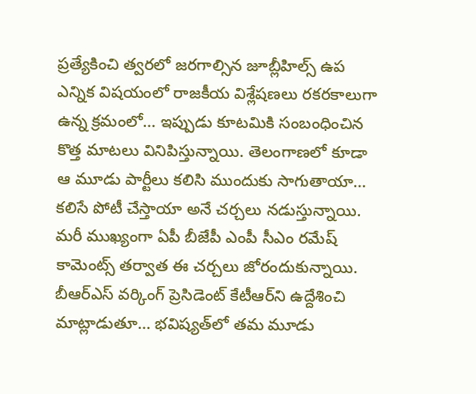ప్రత్యేకించి త్వరలో జరగాల్సిన జూబ్లీహిల్స్‌ ఉప ఎన్నిక విషయంలో రాజకీయ విశ్లేషణలు రకరకాలుగా ఉన్న క్రమంలో… ఇప్పుడు కూటమికి సంబంధించిన కొత్త మాటలు వినిపిస్తున్నాయి. తెలంగాణలో కూడా ఆ మూడు పార్టీలు కలిసి ముందుకు సాగుతాయా… కలిసే పోటీ చేస్తాయా అనే చర్చలు నడుస్తున్నాయి. మరీ ముఖ్యంగా ఏపీ బీజేపీ ఎంపీ సీఎం రమేష్ కామెంట్స్ తర్వాత ఈ చర్చలు జోరందుకున్నాయి. బీఆర్‌ఎస్‌ వర్కింగ్‌ ప్రెసిడెంట్‌ కేటీఆర్‌ని ఉద్దేశించి మాట్లాడుతూ… భవిష్యత్‌లో తమ మూడు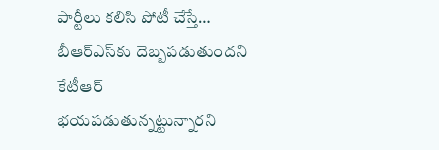పార్టీలు కలిసి పోటీ చేస్తే… బీఆర్‌ఎస్‌కు దెబ్బపడుతుందని కేటీఆర్‌ భయపడుతున్నట్టున్నారని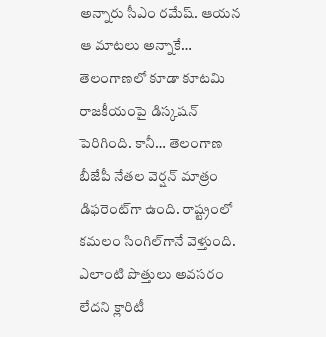అన్నారు సీఎం రమేష్‌. ఆయన ఆ మాటలు అన్నాకే… తెలంగాణలో కూడా కూటమి రాజకీయంపై డిస్కషన్‌ పెరిగింది. కానీ… తెలంగాణ బీజేపీ నేతల వెర్షన్‌ మాత్రం డిఫరెంట్‌గా ఉంది. రాష్ట్రంలో కమలం సింగిల్‌గానే వెళ్తుంది. ఎలాంటి పొత్తులు అవసరం లేదని క్లారిటీ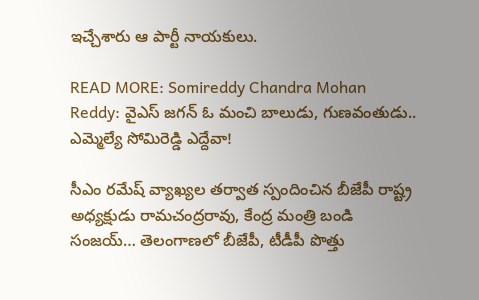ఇచ్చేశారు ఆ పార్టీ నాయకులు.

READ MORE: Somireddy Chandra Mohan Reddy: వైఎస్ జగన్ ఓ మంచి బాలుడు, గుణవంతుడు.. ఎమ్మెల్యే సోమిరెడ్డి ఎద్దేవా!

సీఎం రమేష్ వ్యాఖ్యల తర్వాత స్పందించిన బీజేపీ రాష్ట్ర అధ్యక్షుడు రామచంద్రరావు, కేంద్ర మంత్రి బండి సంజయ్… తెలంగాణలో బీజేపీ, టీడీపీ పొత్తు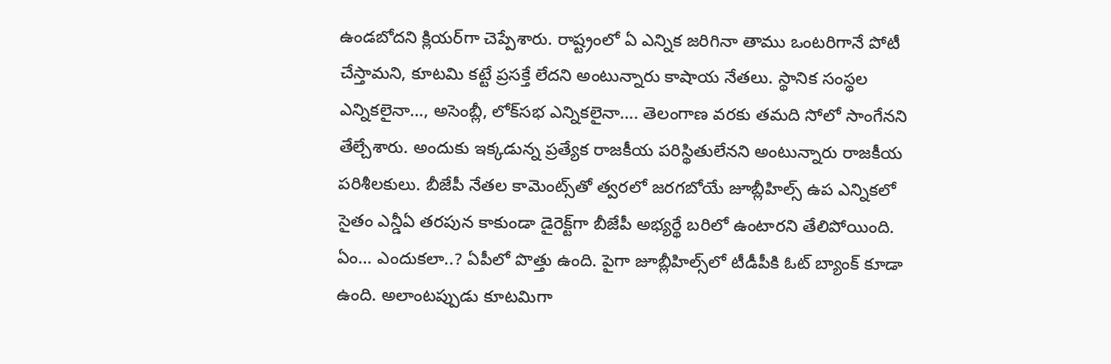ఉండబోదని క్లియర్‌గా చెప్పేశారు. రాష్ట్రంలో ఏ ఎన్నిక జరిగినా తాము ఒంటరిగానే పోటీ చేస్తామని, కూటమి కట్టే ప్రసక్తే లేదని అంటున్నారు కాషాయ నేతలు. స్థానిక సంస్థల ఎన్నికలైనా…, అసెంబ్లీ, లోక్‌సభ ఎన్నికలైనా…. తెలంగాణ వరకు తమది సోలో సాంగేనని తేల్చేశారు. అందుకు ఇక్కడున్న ప్రత్యేక రాజకీయ పరిస్థితులేనని అంటున్నారు రాజకీయ పరిశీలకులు. బీజేపీ నేతల కామెంట్స్‌తో త్వరలో జరగబోయే జూబ్లీహిల్స్‌ ఉప ఎన్నికలో సైతం ఎన్డీఏ తరపున కాకుండా డైరెక్ట్‌గా బీజేపీ అభ్యర్థే బరిలో ఉంటారని తేలిపోయింది. ఏం… ఎందుకలా..? ఏపీలో పొత్తు ఉంది. పైగా జూబ్లీహిల్స్‌లో టీడీపీకి ఓట్ బ్యాంక్‌ కూడా ఉంది. అలాంటప్పుడు కూటమిగా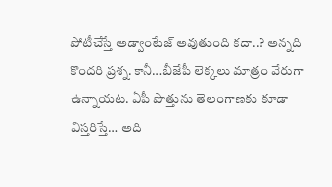పోటీచేస్తే అడ్వాంటేజ్‌ అవుతుంది కదా..? అన్నది కొందరి ప్రశ్న. కానీ…బీజేపీ లెక్కలు మాత్రం వేరుగా ఉన్నాయట. ఏపీ పొత్తును తెలంగాణకు కూడా విస్తరిస్తే… అది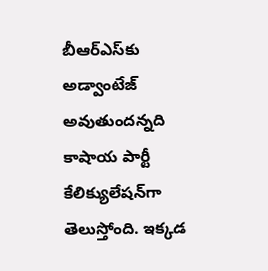బీఆర్‌ఎస్‌కు అడ్వాంటేజ్‌ అవుతుందన్నది కాషాయ పార్టీ కేలిక్యులేషన్‌గా తెలుస్తోంది. ఇక్కడ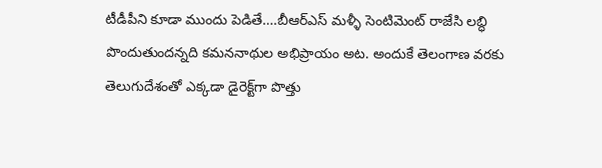టీడీపీని కూడా ముందు పెడితే….బీఆర్‌ఎస్‌ మళ్ళీ సెంటిమెంట్‌ రాజేసి లబ్ధి పొందుతుందన్నది కమననాథుల అభిప్రాయం అట. అందుకే తెలంగాణ వరకు తెలుగుదేశంతో ఎక్కడా డైరెక్ట్‌గా పొత్తు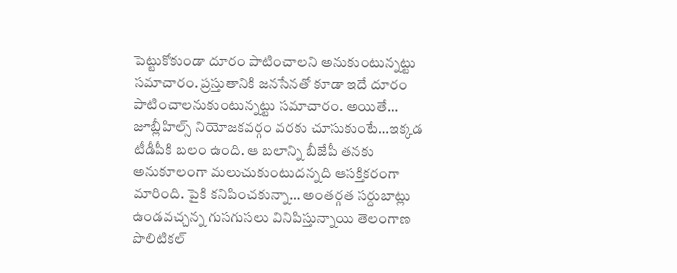పెట్టుకోకుండా దూరం పాటించాలని అనుకుంటున్నట్టు సమాచారం. ప్రస్తుతానికి జనసేనతో కూడా ఇదే దూరం పాటించాలనుకుంటున్నట్టు సమాచారం. అయితే… జూబ్లీహిల్స్‌ నియోజకవర్గం వరకు చూసుకుంటే…ఇక్కడ టీడీపీకి బలం ఉంది. ఆ బలాన్ని బీజేపీ తనకు అనుకూలంగా మలుచుకుంటుదన్నది ఆసక్తికరంగా మారింది. పైకి కనిపించకున్నా… అంతర్గత సర్దుబాట్లు ఉండవచ్చన్న గుసగుసలు వినిపిస్తున్నాయి తెలంగాణ పొలిటికల్‌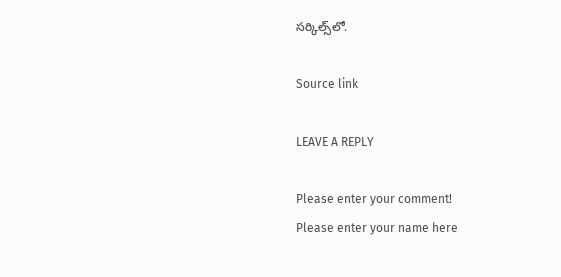సర్కిల్స్‌లో.

Source link

LEAVE A REPLY

Please enter your comment!
Please enter your name here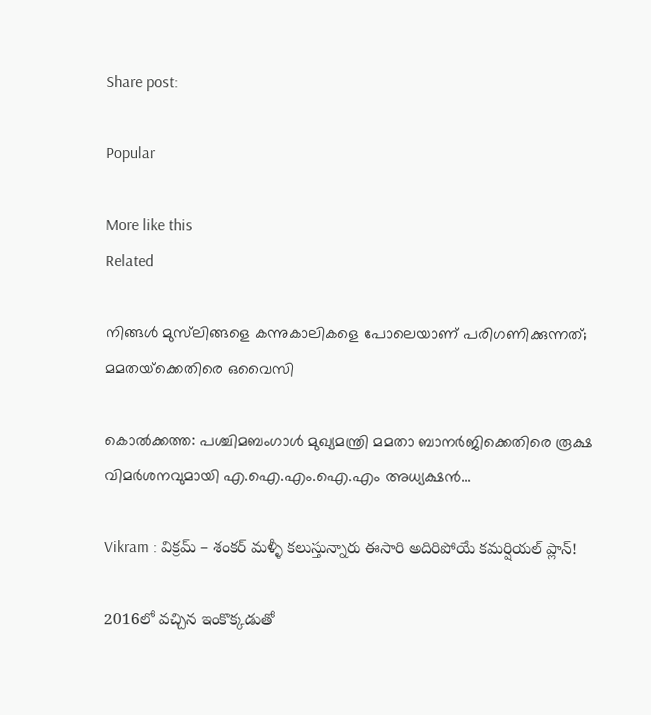Share post:

Popular

More like this
Related

നിങ്ങള്‍ മുസ്‌ലിങ്ങളെ കന്നുകാലികളെ പോലെയാണ് പരിഗണിക്കുന്നത്; മമതയ്‌ക്കെതിരെ ഒവൈസി

കൊല്‍ക്കത്ത: പശ്ചിമബംഗാള്‍ മുഖ്യമന്ത്രി മമതാ ബാനര്‍ജിക്കെതിരെ രൂക്ഷ വിമര്‍ശനവുമായി എ.ഐ.എം.ഐ.എം അധ്യക്ഷന്‍...

Vikram : విక్రమ్ – శంకర్ మళ్ళీ కలుస్తున్నారు ఈసారి అదిరిపోయే కమర్షియల్ ప్లాన్!

2016లో వచ్చిన ఇంకొక్కడుతో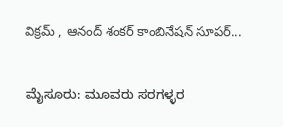విక్రమ్ , ఆనంద్ శంకర్ కాంబినేషన్ సూపర్...

ಮೈಸೂರು: ಮೂವರು ಸರಗಳ್ಳರ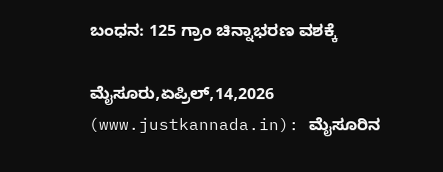ಬಂಧನ: 125 ಗ್ರಾಂ ಚಿನ್ನಾಭರಣ ವಶಕ್ಕೆ

ಮೈಸೂರು,ಏಪ್ರಿಲ್,14,2026 (www.justkannada.in): ಮೈಸೂರಿನ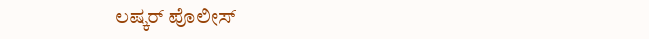ಲಷ್ಕರ್ ಪೊಲೀಸ್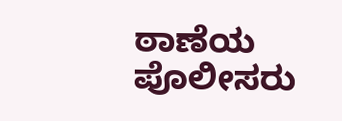ಠಾಣೆಯ ಪೊಲೀಸರು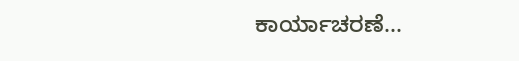ಕಾರ್ಯಾಚರಣೆ...